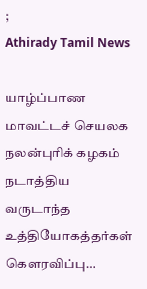;
Athirady Tamil News

யாழ்ப்பாண மாவட்டச் செயலக நலன்புரிக் கழகம் நடாத்திய வருடாந்த உத்தியோகத்தர்கள் கெளரவிப்பு…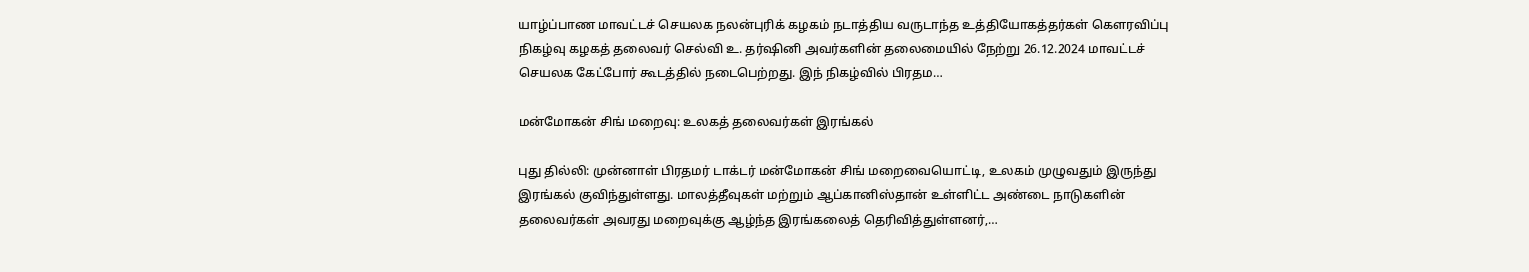யாழ்ப்பாண மாவட்டச் செயலக நலன்புரிக் கழகம் நடாத்திய வருடாந்த உத்தியோகத்தர்கள் கெளரவிப்பு நிகழ்வு கழகத் தலைவர் செல்வி உ. தர்ஷினி அவர்களின் தலைமையில் நேற்று 26.12.2024 மாவட்டச் செயலக கேட்போர் கூடத்தில் நடைபெற்றது. இந் நிகழ்வில் பிரதம…

மன்மோகன் சிங் மறைவு: உலகத் தலைவர்கள் இரங்கல்

புது தில்லி: முன்னாள் பிரதமர் டாக்டர் மன்மோகன் சிங் மறைவையொட்டி, உலகம் முழுவதும் இருந்து இரங்கல் குவிந்துள்ளது. மாலத்தீவுகள் மற்றும் ஆப்கானிஸ்தான் உள்ளிட்ட அண்டை நாடுகளின் தலைவர்கள் அவரது மறைவுக்கு ஆழ்ந்த இரங்கலைத் தெரிவித்துள்ளனர்,…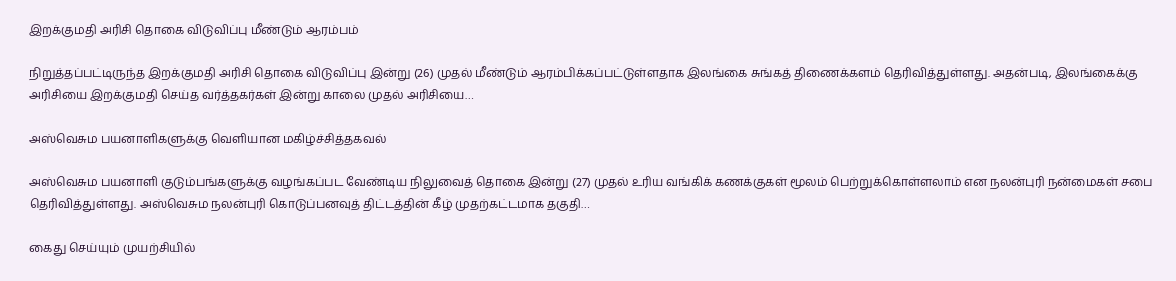இறக்குமதி அரிசி தொகை விடுவிப்பு மீண்டும் ஆரம்பம்

நிறுத்தப்பட்டிருந்த இறக்குமதி அரிசி தொகை விடுவிப்பு இன்று (26) முதல் மீண்டும் ஆரம்பிக்கப்பட்டுள்ளதாக இலங்கை சுங்கத் திணைக்களம் தெரிவித்துள்ளது. அதன்படி, இலங்கைக்கு அரிசியை இறக்குமதி செய்த வர்த்தகர்கள் இன்று காலை முதல் அரிசியை…

அஸ்வெசும பயனாளிகளுக்கு வெளியான மகிழ்ச்சித்தகவல்

அஸ்வெசும பயனாளி குடும்பங்களுக்கு வழங்கப்பட வேண்டிய நிலுவைத் தொகை இன்று (27) முதல் உரிய வங்கிக் கணக்குகள் மூலம் பெற்றுக்கொள்ளலாம் என நலன்புரி நன்மைகள் சபை தெரிவித்துள்ளது. அஸ்வெசும நலன்புரி கொடுப்பனவுத் திட்டத்தின் கீழ் முதற்கட்டமாக தகுதி…

கைது செய்யும் முயற்சியில்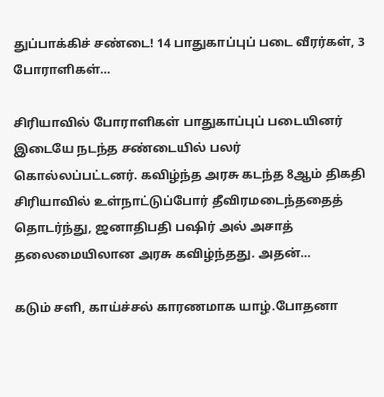துப்பாக்கிச் சண்டை! 14 பாதுகாப்புப் படை வீரர்கள், 3 போராளிகள்…

சிரியாவில் போராளிகள் பாதுகாப்புப் படையினர் இடையே நடந்த சண்டையில் பலர் கொல்லப்பட்டனர். கவிழ்ந்த அரசு கடந்த 8ஆம் திகதி சிரியாவில் உள்நாட்டுப்போர் தீவிரமடைந்ததைத் தொடர்ந்து, ஜனாதிபதி பஷிர் அல் அசாத் தலைமையிலான அரசு கவிழ்ந்தது. அதன்…

கடும் சளி, காய்ச்சல் காரணமாக யாழ்.போதனா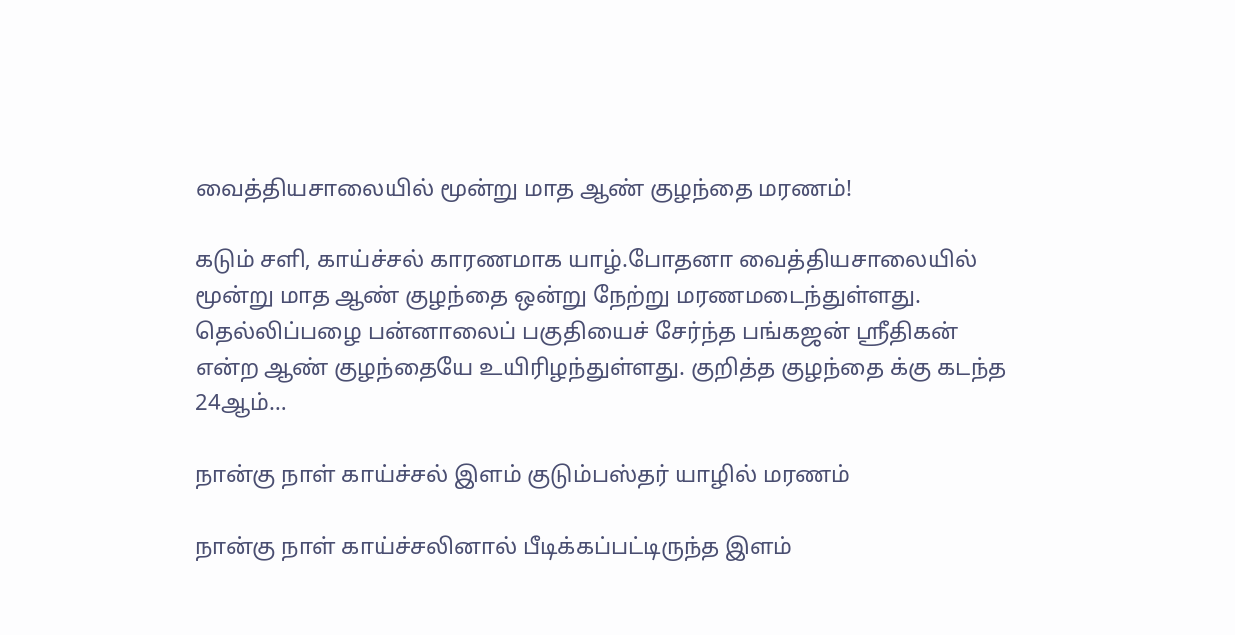வைத்தியசாலையில் மூன்று மாத ஆண் குழந்தை மரணம்!

கடும் சளி, காய்ச்சல் காரணமாக யாழ்.போதனா வைத்தியசாலையில் மூன்று மாத ஆண் குழந்தை ஒன்று நேற்று மரணமடைந்துள்ளது. தெல்லிப்பழை பன்னாலைப் பகுதியைச் சேர்ந்த பங்கஜன் ஸ்ரீதிகன் என்ற ஆண் குழந்தையே உயிரிழந்துள்ளது. குறித்த குழந்தை க்கு கடந்த 24ஆம்…

நான்கு நாள் காய்ச்சல் இளம் குடும்பஸ்தர் யாழில் மரணம்

நான்கு நாள் காய்ச்சலினால் பீடிக்கப்பட்டிருந்த இளம்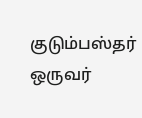குடும்பஸ்தர் ஒருவர்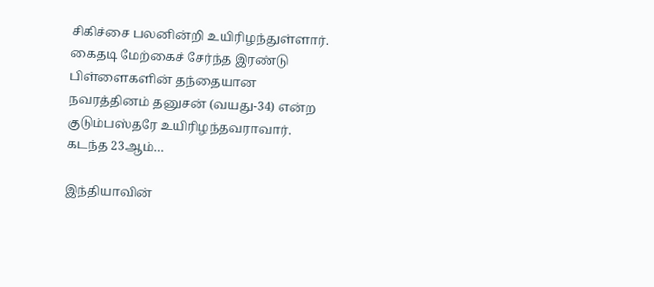சிகிச்சை பலனின்றி உயிரிழந்துள்ளார். கைதடி மேற்கைச் சேர்ந்த இரண்டு பிள்ளைகளின் தந்தையான நவரத்தினம் தனுசன் (வயது-34) என்ற குடும்பஸ்தரே உயிரிழந்தவராவார். கடந்த 23ஆம்…

இந்தியாவின்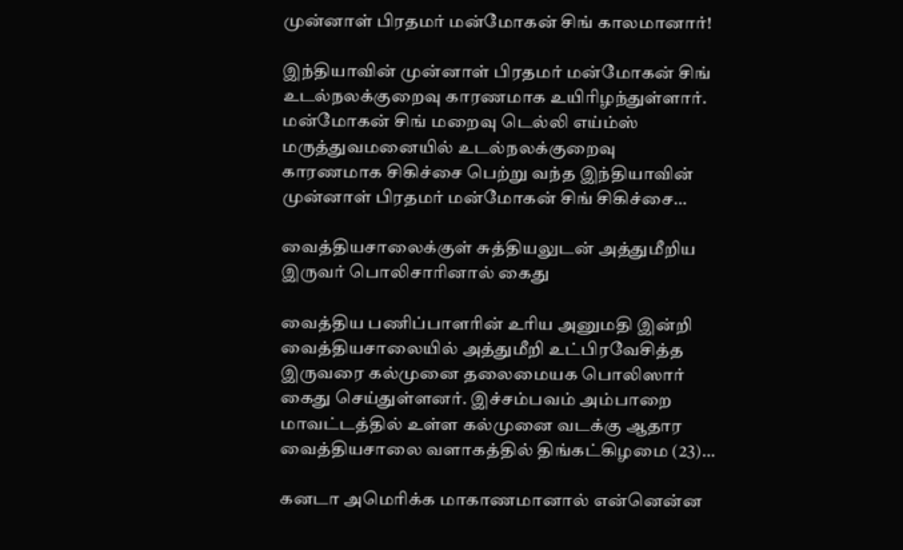முன்னாள் பிரதமர் மன்மோகன் சிங் காலமானார்!

இந்தியாவின் முன்னாள் பிரதமர் மன்மோகன் சிங் உடல்நலக்குறைவு காரணமாக உயிரிழந்துள்ளார். மன்மோகன் சிங் மறைவு டெல்லி எய்ம்ஸ் மருத்துவமனையில் உடல்நலக்குறைவு காரணமாக சிகிச்சை பெற்று வந்த இந்தியாவின் முன்னாள் பிரதமர் மன்மோகன் சிங் சிகிச்சை…

வைத்தியசாலைக்குள் சுத்தியலுடன் அத்துமீறிய இருவர் பொலிசாரினால் கைது

வைத்திய பணிப்பாளரின் உரிய அனுமதி இன்றி வைத்தியசாலையில் அத்துமீறி உட்பிரவேசித்த இருவரை கல்முனை தலைமையக பொலிஸார் கைது செய்துள்ளனர். இச்சம்பவம் அம்பாறை மாவட்டத்தில் உள்ள கல்முனை வடக்கு ஆதார வைத்தியசாலை வளாகத்தில் திங்கட்கிழமை (23)…

கனடா அமெரிக்க மாகாணமானால் என்னென்ன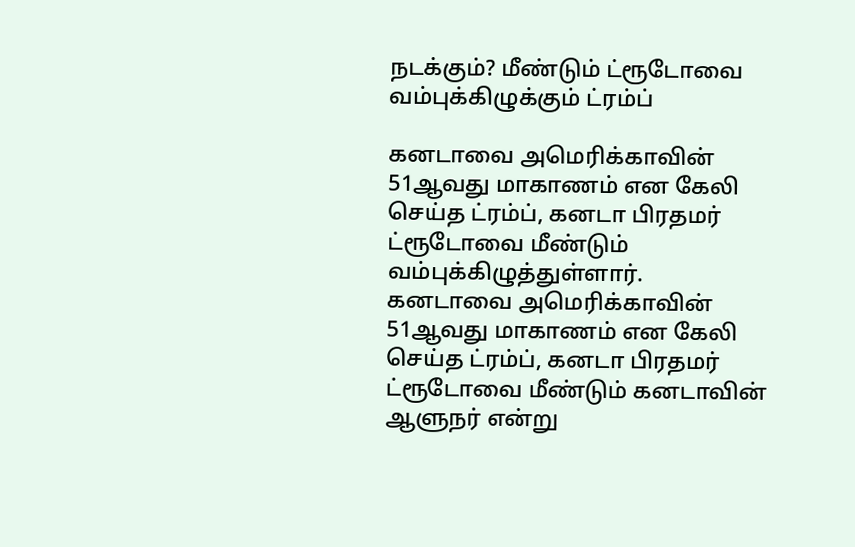நடக்கும்? மீண்டும் ட்ரூடோவை வம்புக்கிழுக்கும் ட்ரம்ப்

கனடாவை அமெரிக்காவின் 51ஆவது மாகாணம் என கேலி செய்த ட்ரம்ப், கனடா பிரதமர் ட்ரூடோவை மீண்டும் வம்புக்கிழுத்துள்ளார். கனடாவை அமெரிக்காவின் 51ஆவது மாகாணம் என கேலி செய்த ட்ரம்ப், கனடா பிரதமர் ட்ரூடோவை மீண்டும் கனடாவின் ஆளுநர் என்று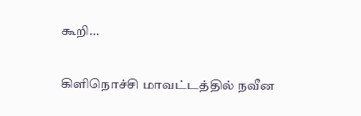கூறி…

கிளிநொச்சி மாவட்டத்தில் நவீன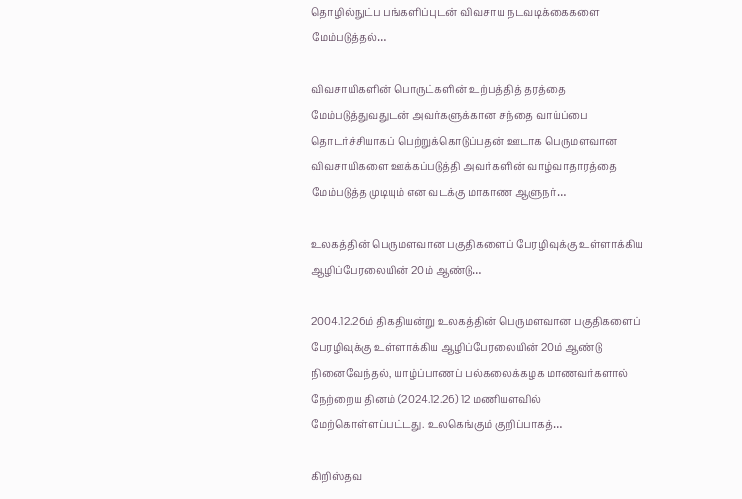தொழில்நுட்ப பங்களிப்புடன் விவசாய நடவடிக்கைகளை மேம்படுத்தல்…

விவசாயிகளின் பொருட்களின் உற்பத்தித் தரத்தை மேம்படுத்துவதுடன் அவர்களுக்கான சந்தை வாய்ப்பை தொடர்ச்சியாகப் பெற்றுக்கொடுப்பதன் ஊடாக பெருமளவான விவசாயிகளை ஊக்கப்படுத்தி அவர்களின் வாழ்வாதாரத்தை மேம்படுத்த முடியும் என வடக்கு மாகாண ஆளுநர்…

உலகத்தின் பெருமளவான பகுதிகளைப் பேரழிவுக்கு உள்ளாக்கிய ஆழிப்பேரலையின் 20ம் ஆண்டு…

2004.12.26ம் திகதியன்று உலகத்தின் பெருமளவான பகுதிகளைப் பேரழிவுக்கு உள்ளாக்கிய ஆழிப்பேரலையின் 20ம் ஆண்டு நினைவேந்தல், யாழ்ப்பாணப் பல்கலைக்கழக மாணவர்களால் நேற்றைய தினம் (2024.12.26) 12 மணியளவில் மேற்கொள்ளப்பட்டது. உலகெங்கும் குறிப்பாகத்…

கிறிஸ்தவ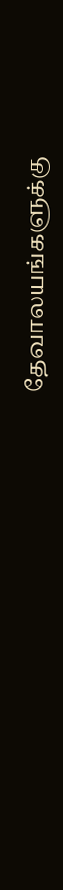தேவாலயங்களுக்கு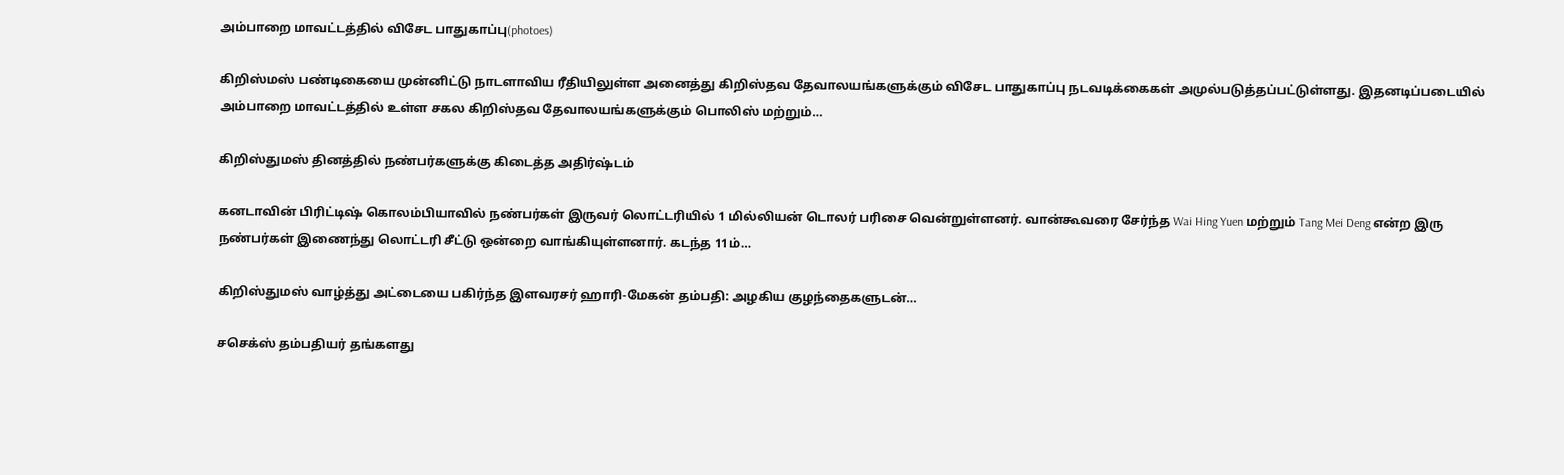அம்பாறை மாவட்டத்தில் விசேட பாதுகாப்பு(photoes)

கிறிஸ்மஸ் பண்டிகையை முன்னிட்டு நாடளாவிய ரீதியிலுள்ள அனைத்து கிறிஸ்தவ தேவாலயங்களுக்கும் விசேட பாதுகாப்பு நடவடிக்கைகள் அமுல்படுத்தப்பட்டுள்ளது. இதனடிப்படையில் அம்பாறை மாவட்டத்தில் உள்ள சகல கிறிஸ்தவ தேவாலயங்களுக்கும் பொலிஸ் மற்றும்…

கிறிஸ்துமஸ் தினத்தில் நண்பர்களுக்கு கிடைத்த அதிர்ஷ்டம்

கனடாவின் பிரிட்டிஷ் கொலம்பியாவில் நண்பர்கள் இருவர் லொட்டரியில் 1 மில்லியன் டொலர் பரிசை வென்றுள்ளனர். வான்கூவரை சேர்ந்த Wai Hing Yuen மற்றும் Tang Mei Deng என்ற இரு நண்பர்கள் இணைந்து லொட்டரி சீட்டு ஒன்றை வாங்கியுள்ளனார். கடந்த 11ம்…

கிறிஸ்துமஸ் வாழ்த்து அட்டையை பகிர்ந்த இளவரசர் ஹாரி-மேகன் தம்பதி: அழகிய குழந்தைகளுடன்…

சசெக்ஸ் தம்பதியர் தங்களது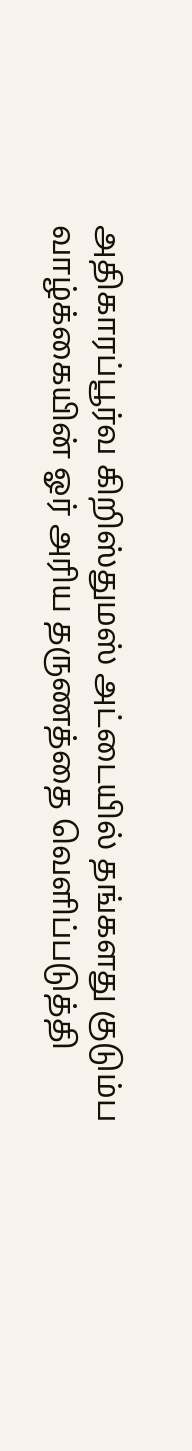அதிகாரப்பூர்வ கிறிஸ்துமஸ் அட்டையில் தங்களது குடும்ப வாழ்க்கையின் ஓர் அரிய தருணத்தை வெளிப்படுத்தி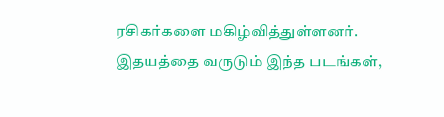ரசிகர்களை மகிழ்வித்துள்ளனர். இதயத்தை வருடும் இந்த படங்கள்,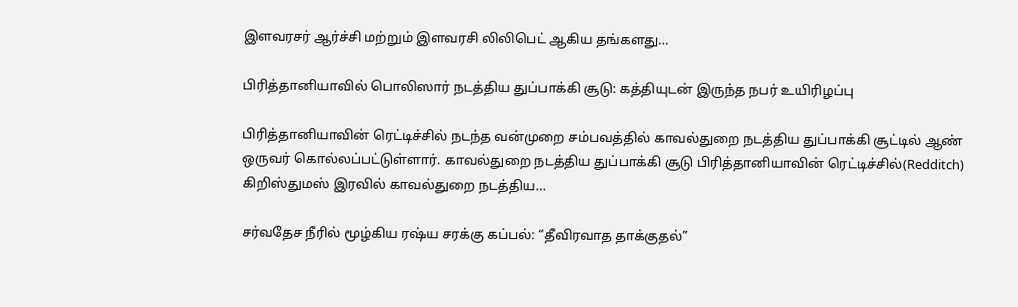இளவரசர் ஆர்ச்சி மற்றும் இளவரசி லிலிபெட் ஆகிய தங்களது…

பிரித்தானியாவில் பொலிஸார் நடத்திய துப்பாக்கி சூடு: கத்தியுடன் இருந்த நபர் உயிரிழப்பு

பிரித்தானியாவின் ரெட்டிச்சில் நடந்த வன்முறை சம்பவத்தில் காவல்துறை நடத்திய துப்பாக்கி சூட்டில் ஆண் ஒருவர் கொல்லப்பட்டுள்ளார். காவல்துறை நடத்திய துப்பாக்கி சூடு பிரித்தானியாவின் ரெட்டிச்சில்(Redditch) கிறிஸ்துமஸ் இரவில் காவல்துறை நடத்திய…

சர்வதேச நீரில் மூழ்கிய ரஷ்ய சரக்கு கப்பல்: “தீவிரவாத தாக்குதல்”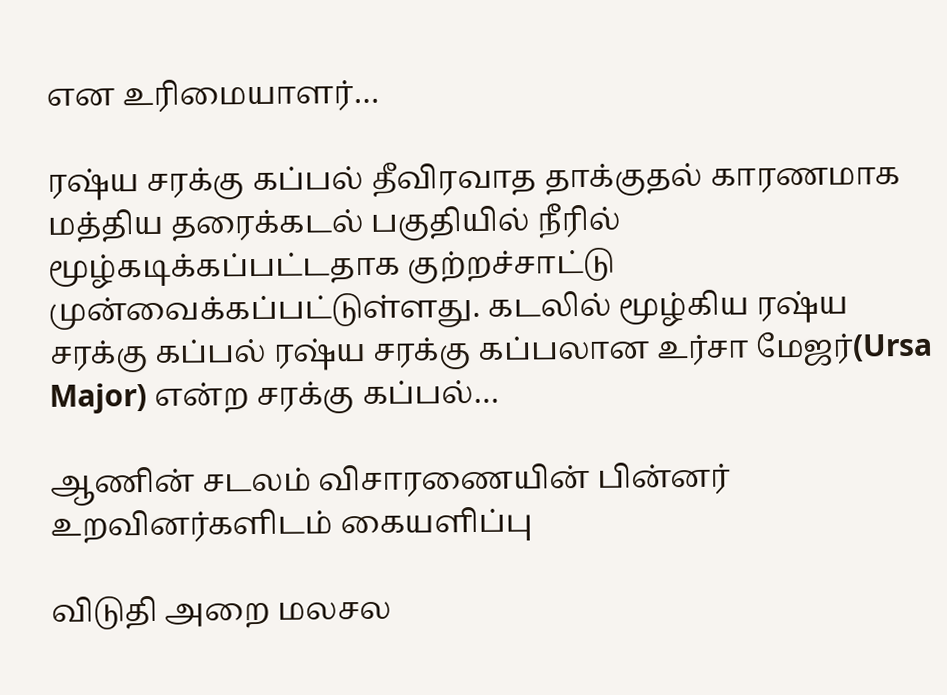என உரிமையாளர்…

ரஷ்ய சரக்கு கப்பல் தீவிரவாத தாக்குதல் காரணமாக மத்திய தரைக்கடல் பகுதியில் நீரில் மூழ்கடிக்கப்பட்டதாக குற்றச்சாட்டு முன்வைக்கப்பட்டுள்ளது. கடலில் மூழ்கிய ரஷ்ய சரக்கு கப்பல் ரஷ்ய சரக்கு கப்பலான உர்சா மேஜர்(Ursa Major) என்ற சரக்கு கப்பல்…

ஆணின் சடலம் விசாரணையின் பின்னர் உறவினர்களிடம் கையளிப்பு

விடுதி அறை மலசல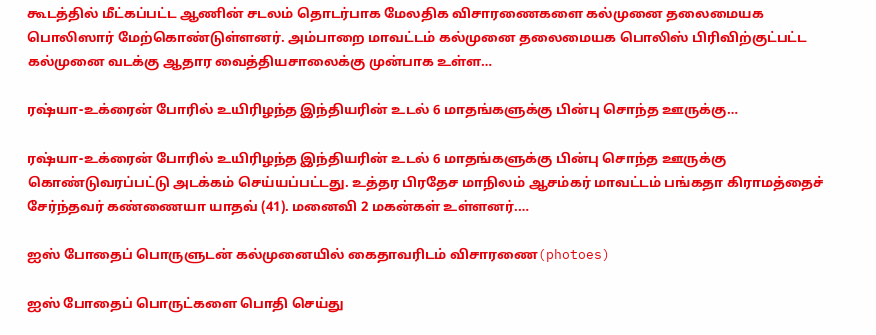கூடத்தில் மீட்கப்பட்ட ஆணின் சடலம் தொடர்பாக மேலதிக விசாரணைகளை கல்முனை தலைமையக பொலிஸார் மேற்கொண்டுள்ளனர். அம்பாறை மாவட்டம் கல்முனை தலைமையக பொலிஸ் பிரிவிற்குட்பட்ட கல்முனை வடக்கு ஆதார வைத்தியசாலைக்கு முன்பாக உள்ள…

ரஷ்யா-உக்ரைன் போரில் உயிரிழந்த இந்தியரின் உடல் 6 மாதங்களுக்கு பின்பு சொந்த ஊருக்கு…

ரஷ்யா-உக்ரைன் போரில் உயிரிழந்த இந்தியரின் உடல் 6 மாதங்களுக்கு பின்பு சொந்த ஊருக்கு கொண்டுவரப்பட்டு அடக்கம் செய்யப்பட்டது. உத்தர பிரதேச மாநிலம் ஆசம்கர் மாவட்டம் பங்கதா கிராமத்தைச் சேர்ந்தவர் கண்ணையா யாதவ் (41). மனைவி 2 மகன்கள் உள்ளனர்.…

ஐஸ் போதைப் பொருளுடன் கல்முனையில் கைதாவரிடம் விசாரணை(photoes)

ஐஸ் போதைப் பொருட்களை பொதி செய்து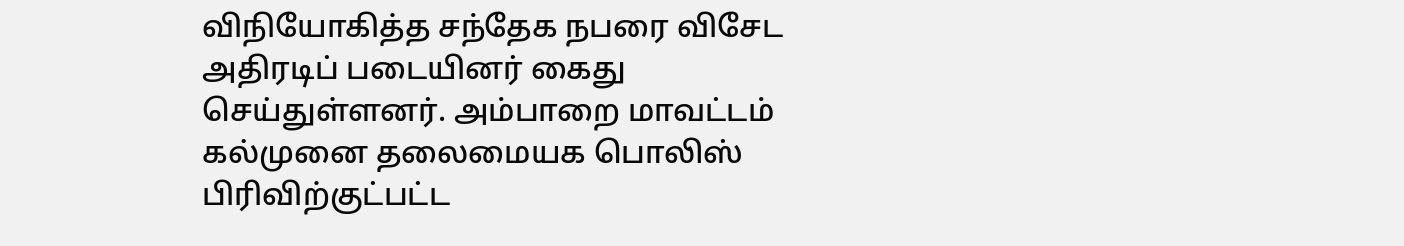விநியோகித்த சந்தேக நபரை விசேட அதிரடிப் படையினர் கைது செய்துள்ளனர். அம்பாறை மாவட்டம் கல்முனை தலைமையக பொலிஸ் பிரிவிற்குட்பட்ட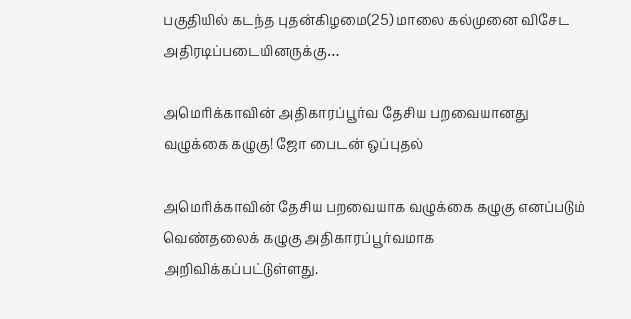பகுதியில் கடந்த புதன்கிழமை(25) மாலை கல்முனை விசேட அதிரடிப்படையினருக்கு…

அமெரிக்காவின் அதிகாரப்பூர்வ தேசிய பறவையானது வழுக்கை கழுகு! ஜோ பைடன் ஒப்புதல்

அமெரிக்காவின் தேசிய பறவையாக வழுக்கை கழுகு எனப்படும் வெண்தலைக் கழுகு அதிகாரப்பூர்வமாக அறிவிக்கப்பட்டுள்ளது.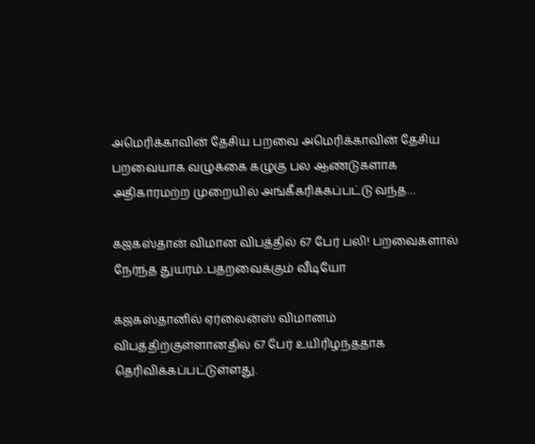அமெரிக்காவின் தேசிய பறவை அமெரிக்காவின் தேசிய பறவையாக வழுக்கை கழுகு பல ஆண்டுகளாக அதிகாரமற்ற முறையில் அங்கீகரிக்கப்பட்டு வந்த…

கஜகஸ்தான் விமான விபத்தில் 67 பேர் பலி! பறவைகளால் நேர்ந்த துயரம்..பதறவைக்கும் வீடியோ

கஜகஸ்தானில் ஏர்லைன்ஸ் விமானம் விபத்திற்குள்ளானதில் 67 பேர் உயிரிழந்ததாக தெரிவிக்கப்பட்டுள்ளது.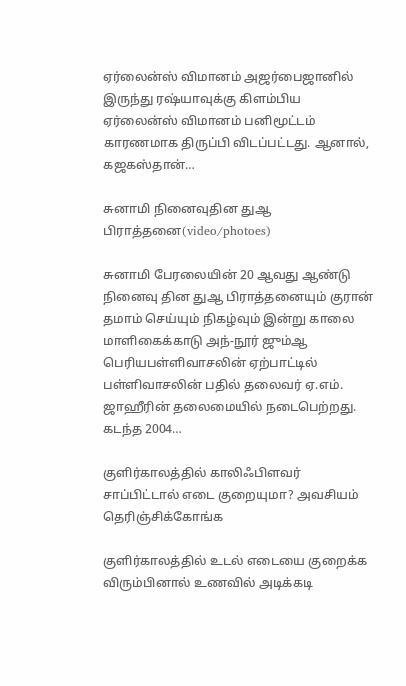ஏர்லைன்ஸ் விமானம் அஜர்பைஜானில் இருந்து ரஷ்யாவுக்கு கிளம்பிய ஏர்லைன்ஸ் விமானம் பனிமூட்டம் காரணமாக திருப்பி விடப்பட்டது. ஆனால், கஜகஸ்தான்…

சுனாமி நினைவுதின துஆ பிராத்தனை(video/photoes)

சுனாமி பேரலையின் 20 ஆவது ஆண்டு நினைவு தின துஆ பிராத்தனையும் குரான் தமாம் செய்யும் நிகழ்வும் இன்று காலை மாளிகைக்காடு அந்-நூர் ஜும்ஆ பெரியபள்ளிவாசலின் ஏற்பாட்டில் பள்ளிவாசலின் பதில் தலைவர் ஏ.எம். ஜாஹீரின் தலைமையில் நடைபெற்றது. கடந்த 2004…

குளிர்காலத்தில் காலிஃபிளவர் சாப்பிட்டால் எடை குறையுமா? அவசியம் தெரிஞ்சிக்கோங்க

குளிர்காலத்தில் உடல் எடையை குறைக்க விரும்பினால் உணவில் அடிக்கடி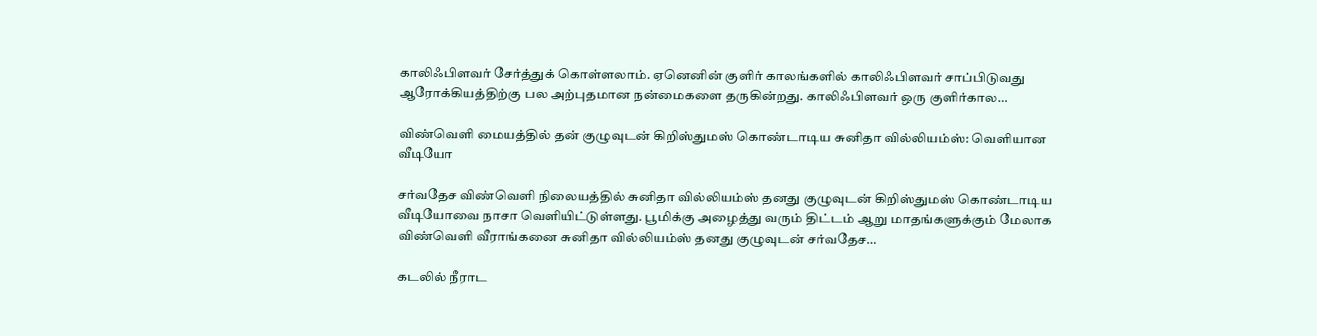காலிஃபிளவர் சேர்த்துக் கொள்ளலாம். ஏனெனின் குளிர் காலங்களில் காலிஃபிளவர் சாப்பிடுவது ஆரோக்கியத்திற்கு பல அற்புதமான நன்மைகளை தருகின்றது. காலிஃபிளவர் ஒரு குளிர்கால…

விண்வெளி மையத்தில் தன் குழுவுடன் கிறிஸ்துமஸ் கொண்டாடிய சுனிதா வில்லியம்ஸ்: வெளியான வீடியோ

சர்வதேச விண்வெளி நிலையத்தில் சுனிதா வில்லியம்ஸ் தனது குழுவுடன் கிறிஸ்துமஸ் கொண்டாடிய வீடியோவை நாசா வெளியிட்டுள்ளது. பூமிக்கு அழைத்து வரும் திட்டம் ஆறு மாதங்களுக்கும் மேலாக விண்வெளி வீராங்கனை சுனிதா வில்லியம்ஸ் தனது குழுவுடன் சர்வதேச…

கடலில் நீராட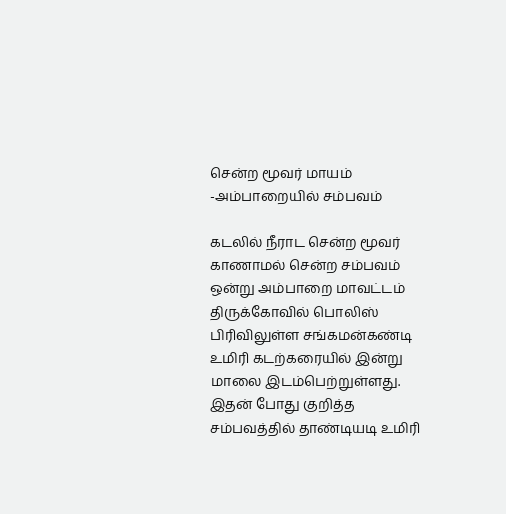சென்ற மூவர் மாயம் -அம்பாறையில் சம்பவம்

கடலில் நீராட சென்ற மூவர் காணாமல் சென்ற சம்பவம் ஒன்று அம்பாறை மாவட்டம் திருக்கோவில் பொலிஸ் பிரிவிலுள்ள சங்கமன்கண்டி உமிரி கடற்கரையில் இன்று மாலை இடம்பெற்றுள்ளது. இதன் போது குறித்த சம்பவத்தில் தாண்டியடி உமிரி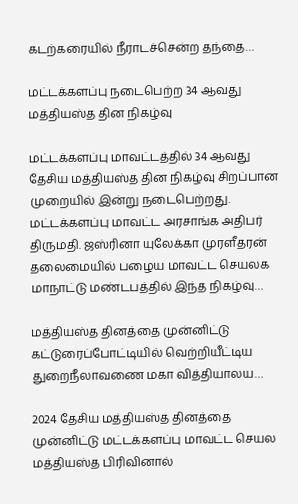கடற்கரையில் நீராடச்சென்ற தந்தை…

மட்டக்களப்பு நடைபெற்ற 34 ஆவது மத்தியஸ்த தின நிகழ்வு

மட்டக்களப்பு மாவட்டத்தில் 34 ஆவது தேசிய மத்தியஸ்த தின நிகழ்வு சிறப்பான முறையில் இன்று நடைபெற்றது. மட்டக்களப்பு மாவட்ட அரசாங்க அதிபர் திருமதி. ஜஸ்ரினா யுலேக்கா முரளீதரன் தலைமையில் பழைய மாவட்ட செயலக மாநாட்டு மண்டபத்தில் இந்த நிகழ்வு…

மத்தியஸ்த தினத்தை முன்னிட்டு கட்டுரைப்போட்டியில் வெற்றியீட்டிய துறைநீலாவணை மகா வித்தியாலய…

2024 தேசிய மத்தியஸ்த தினத்தை முன்னிட்டு மட்டக்களப்பு மாவட்ட செயல மத்தியஸ்த பிரிவினால்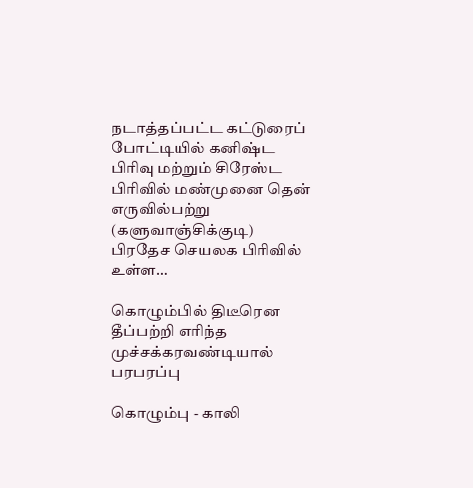நடாத்தப்பட்ட கட்டுரைப் போட்டியில் கனிஷ்ட பிரிவு மற்றும் சிரேஸ்ட பிரிவில் மண்முனை தென் எருவில்பற்று (களுவாஞ்சிக்குடி) பிரதேச செயலக பிரிவில் உள்ள…

கொழும்பில் திடீரென தீப்பற்றி எரிந்த முச்சக்கரவண்டியால் பரபரப்பு

கொழும்பு - காலி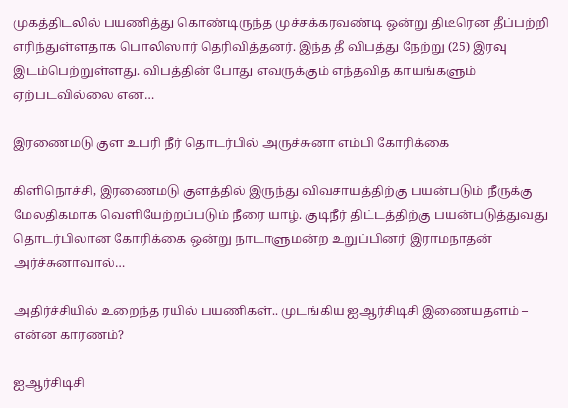முகத்திடலில் பயணித்து கொண்டிருந்த முச்சக்கரவண்டி ஒன்று திடீரென தீப்பற்றி எரிந்துள்ளதாக பொலிஸார் தெரிவித்தனர். இந்த தீ விபத்து நேற்று (25) இரவு இடம்பெற்றுள்ளது. விபத்தின் போது எவருக்கும் எந்தவித காயங்களும் ஏற்படவில்லை என…

இரணைமடு குள உபரி நீர் தொடர்பில் அருச்சுனா எம்பி கோரிக்கை

கிளிநொச்சி, இரணைமடு குளத்தில் இருந்து விவசாயத்திற்கு பயன்படும் நீருக்கு மேலதிகமாக வெளியேற்றப்படும் நீரை யாழ். குடிநீர் திட்டத்திற்கு பயன்படுத்துவது தொடர்பிலான கோரிக்கை ஒன்று நாடாளுமன்ற உறுப்பினர் இராமநாதன் அர்ச்சுனாவால்…

அதிர்ச்சியில் உறைந்த ரயில் பயணிகள்.. முடங்கிய ஐஆர்சிடிசி இணையதளம் – என்ன காரணம்?

ஐஆர்சிடிசி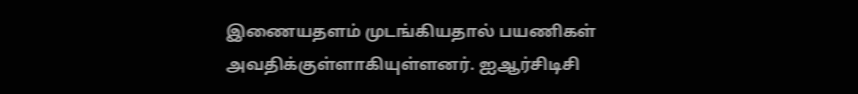இணையதளம் முடங்கியதால் பயணிகள் அவதிக்குள்ளாகியுள்ளனர். ஐஆர்சிடிசி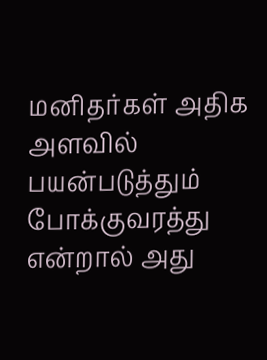மனிதர்கள் அதிக அளவில் பயன்படுத்தும் போக்குவரத்து என்றால் அது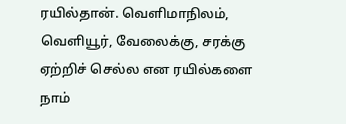ரயில்தான். வெளிமாநிலம், வெளியூர், வேலைக்கு, சரக்கு ஏற்றிச் செல்ல என ரயில்களை நாம்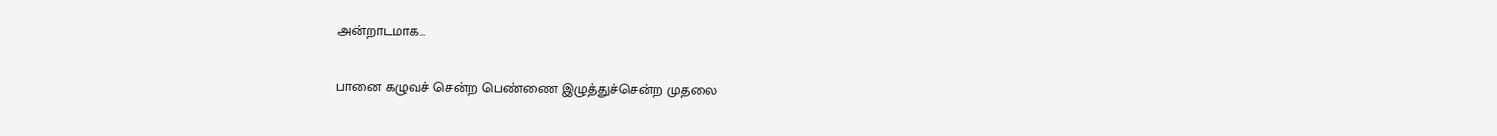அன்றாடமாக…

பானை கழுவச் சென்ற பெண்ணை இழுத்துச்சென்ற முதலை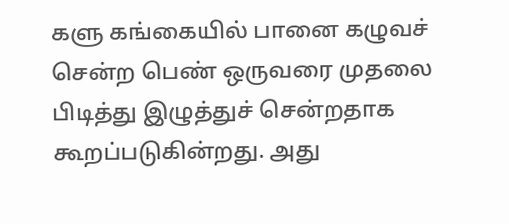களு கங்கையில் பானை கழுவச் சென்ற பெண் ஒருவரை முதலை பிடித்து இழுத்துச் சென்றதாக கூறப்படுகின்றது. அது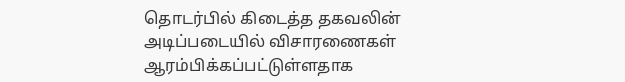தொடர்பில் கிடைத்த தகவலின் அடிப்படையில் விசாரணைகள் ஆரம்பிக்கப்பட்டுள்ளதாக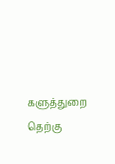களுத்துறை தெற்கு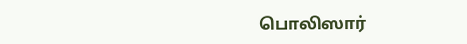பொலிஸார்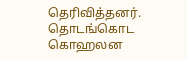தெரிவித்தனர். தொடங்கொட கொஹலன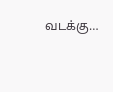வடக்கு…